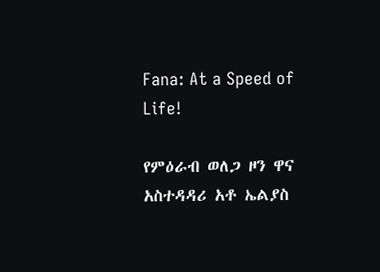Fana: At a Speed of Life!

የምዕራብ ወለጋ ዞን ዋና አስተዳዳሪ አቶ ኤልያስ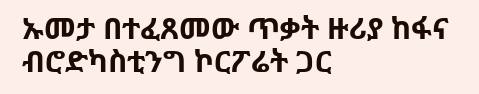ኡመታ በተፈጸመው ጥቃት ዙሪያ ከፋና ብሮድካስቲንግ ኮርፖሬት ጋር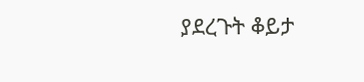ያደረጉት ቆይታ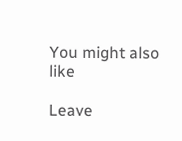You might also like

Leave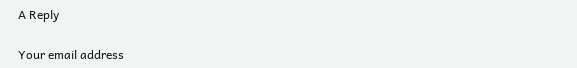A Reply

Your email address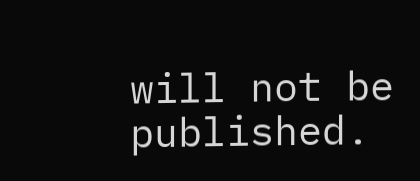will not be published.